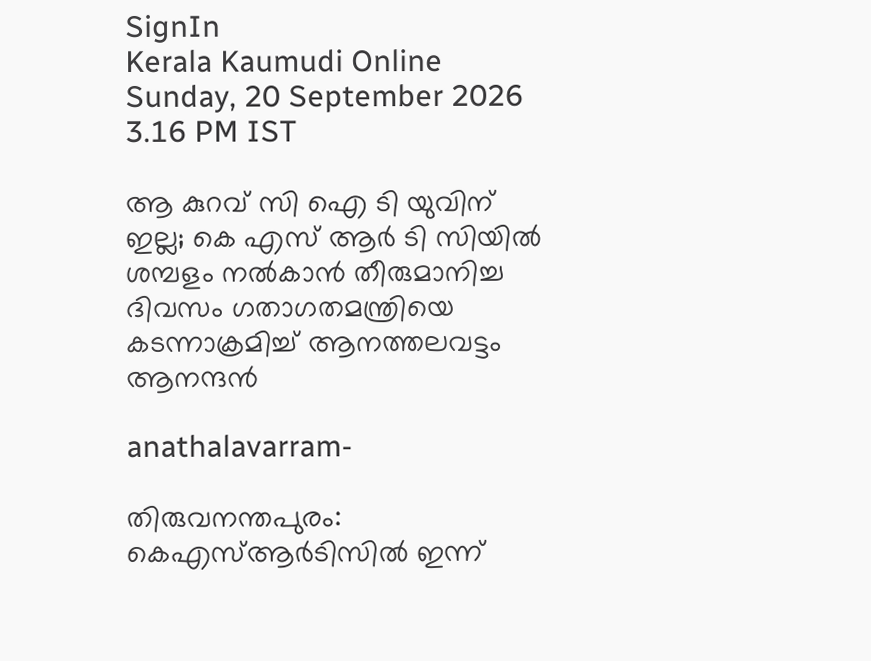SignIn
Kerala Kaumudi Online
Sunday, 20 September 2026 3.16 PM IST

ആ കുറവ് സി ഐ ടി യുവിന് ഇല്ല; കെ എസ് ആർ ടി സിയിൽ ശമ്പളം നൽകാൻ തീരുമാനിച്ച ദിവസം ഗതാഗതമന്ത്രിയെ കടന്നാക്രമിച്ച് ആനത്തലവട്ടം ആനന്ദൻ

anathalavarram-

തിരുവനന്തപുരം: കെഎസ്ആർടിസിൽ ഇന്ന്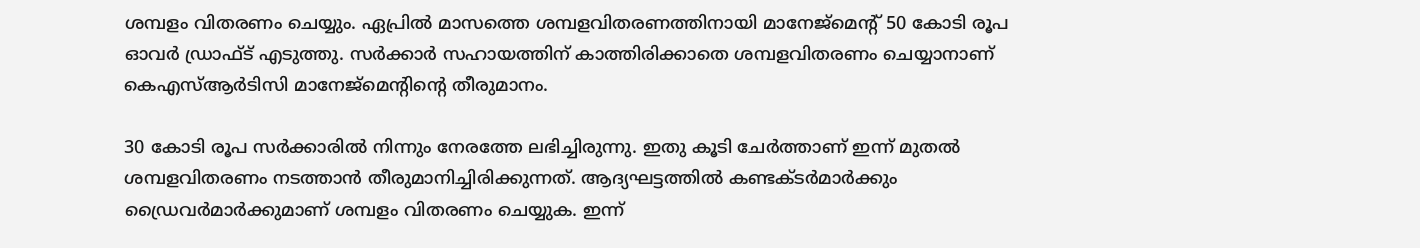ശമ്പളം വിതരണം ചെയ്യും. ഏപ്രിൽ മാസത്തെ ശമ്പളവിതരണത്തിനായി മാനേജ്മെന്റ് 50 കോടി രൂപ ഓവർ ഡ്രാഫ്ട് എടുത്തു. സർക്കാർ സഹായത്തിന് കാത്തിരിക്കാതെ ശമ്പളവിതരണം ചെയ്യാനാണ് കെഎസ്ആർടിസി മാനേജ്മെന്റിന്റെ തീരുമാനം.

30 കോടി രൂപ സർക്കാരിൽ നിന്നും നേരത്തേ ലഭിച്ചിരുന്നു. ഇതു കൂടി ചേർത്താണ് ഇന്ന് മുതൽ ശമ്പളവിതരണം നടത്താൻ തീരുമാനിച്ചിരിക്കുന്നത്. ആദ്യഘട്ടത്തിൽ കണ്ടക്ടർമാർക്കും ഡ്രൈവർമാർക്കുമാണ് ശമ്പളം വിതരണം ചെയ്യുക. ഇന്ന്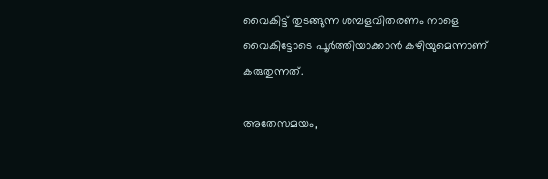വൈകിട്ട് തുടങ്ങുന്ന ശമ്പളവിതരണം നാളെ വൈകിട്ടോടെ പൂർത്തിയാക്കാൻ കഴിയുമെന്നാണ് കരുതുന്നത്.

അതേസമയം,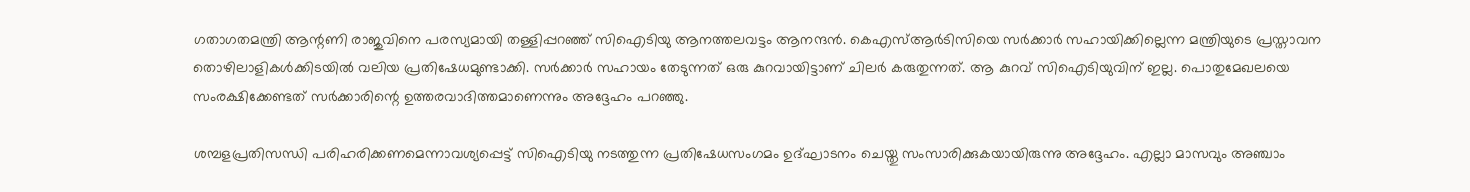ഗതാഗതമന്ത്രി ആന്റണി രാജുവിനെ പരസ്യമായി തള്ളിപ്പറഞ്ഞ് സിഐടിയു ആനത്തലവട്ടം ആനന്ദൻ. കെഎസ്ആർടിസിയെ സർക്കാർ സഹായിക്കില്ലെന്ന മന്ത്രിയുടെ പ്രസ്താവന തൊഴിലാളികൾക്കിടയിൽ വലിയ പ്രതിഷേധമുണ്ടാക്കി. സർക്കാർ സഹായം തേടുന്നത് ഒരു കുറവായിട്ടാണ് ചിലർ കരുതുന്നത്. ആ കുറവ് സിഐടിയുവിന് ഇല്ല. പൊതുമേഖലയെ സംരക്ഷിക്കേണ്ടത് സർക്കാരിന്റെ ഉത്തരവാദിത്തമാണെന്നും അദ്ദേഹം പറഞ്ഞു.

ശമ്പളപ്രതിസന്ധി പരിഹരിക്കണമെന്നാവശ്യപ്പെട്ട് സിഐടിയു നടത്തുന്ന പ്രതിഷേധസംഗമം ഉദ്ഘാടനം ചെയ്തു സംസാരിക്കുകയായിരുന്നു അദ്ദേഹം. എല്ലാ മാസവും അഞ്ചാം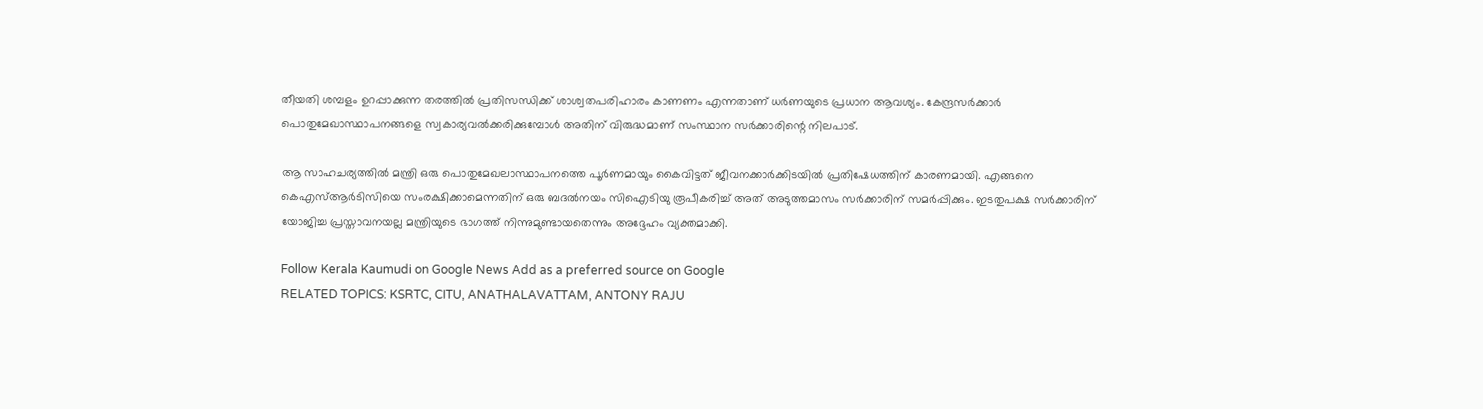തീയതി ശമ്പളം ഉറപ്പാക്കുന്ന തരത്തിൽ പ്രതിസന്ധിക്ക് ശാശ്വതപരിഹാരം കാണണം എന്നതാണ് ധർണയുടെ പ്രധാന ആവശ്യം. കേന്ദ്രസർക്കാർ പൊതുമേഖാസ്ഥാപനങ്ങളെ സ്വകാര്യവൽക്കരിക്കുമ്പോൾ അതിന് വിരുദ്ധമാണ് സംസ്ഥാന സർക്കാരിന്റെ നിലപാട്.

ആ സാഹചര്യത്തിൽ മന്ത്രി ഒരു പൊതുമേഖലാസ്ഥാപനത്തെ പൂർണമായും കൈവിട്ടത് ജീവനക്കാർക്കിടയിൽ പ്രതിഷേധത്തിന് കാരണമായി. എങ്ങനെ കെഎസ്ആ‍ർടിസിയെ സംരക്ഷിക്കാമെന്നതിന് ഒരു ബദൽനയം സിഐടിയു രൂപീകരിച്ച് അത് അടുത്തമാസം സർക്കാരിന് സമർപ്പിക്കും. ഇടതുപക്ഷ സർക്കാരിന് യോജിച്ച പ്രസ്താവനയല്ല മന്ത്രിയുടെ ഭാഗത്ത് നിന്നുമുണ്ടായതെന്നും അദ്ദേഹം വ്യക്തമാക്കി.

Follow Kerala Kaumudi on Google News Add as a preferred source on Google
RELATED TOPICS: KSRTC, CITU, ANATHALAVATTAM, ANTONY RAJU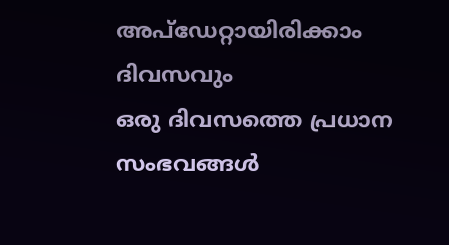അപ്ഡേറ്റായിരിക്കാം ദിവസവും
ഒരു ദിവസത്തെ പ്രധാന സംഭവങ്ങൾ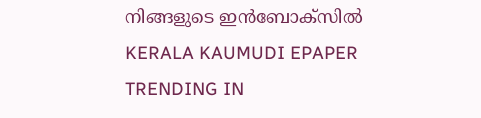നിങ്ങളുടെ ഇൻബോക്സിൽ
KERALA KAUMUDI EPAPER
TRENDING IN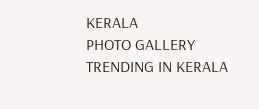KERALA
PHOTO GALLERY
TRENDING IN KERALA